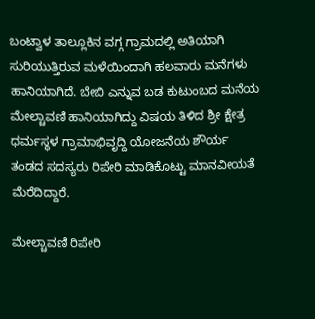ಬಂಟ್ವಾಳ ತಾಲ್ಲೂಕಿನ ವಗ್ಗ ಗ್ರಾಮದಲ್ಲಿ ಅತಿಯಾಗಿ ಸುರಿಯುತ್ತಿರುವ ಮಳೆಯಿಂದಾಗಿ ಹಲವಾರು ಮನೆಗಳು ಹಾನಿಯಾಗಿದೆ. ಬೇಬಿ ಎನ್ನುವ ಬಡ ಕುಟುಂಬದ ಮನೆಯ ಮೇಲ್ಚಾವಣಿ ಹಾನಿಯಾಗಿದ್ದು ವಿಷಯ ತಿಳಿದ ಶ್ರೀ ಕ್ಷೇತ್ರ ಧರ್ಮಸ್ಥಳ ಗ್ರಾಮಾಭಿವೃದ್ದಿ ಯೋಜನೆಯ ಶೌರ್ಯ ತಂಡದ ಸದಸ್ಯರು ರಿಪೇರಿ ಮಾಡಿಕೊಟ್ಟು ಮಾನವೀಯತೆ ಮೆರೆದಿದ್ದಾರೆ.

ಮೇಲ್ಚಾವಣಿ ರಿಪೇರಿ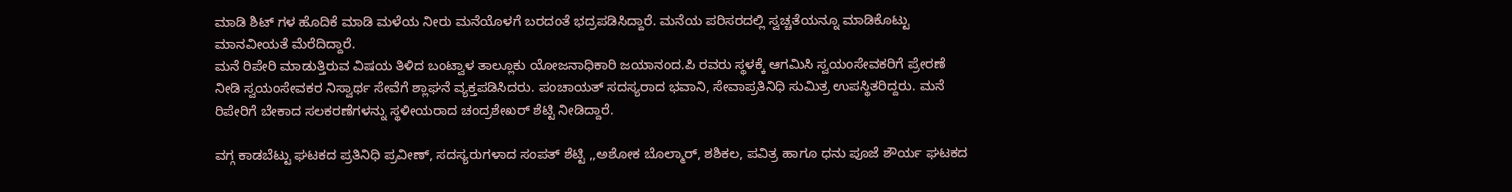ಮಾಡಿ ಶಿಟ್ ಗಳ ಹೊದಿಕೆ ಮಾಡಿ ಮಳೆಯ ನೀರು ಮನೆಯೊಳಗೆ ಬರದಂತೆ ಭದ್ರಪಡಿಸಿದ್ದಾರೆ. ಮನೆಯ ಪರಿಸರದಲ್ಲಿ ಸ್ವಚ್ಚತೆಯನ್ನೂ ಮಾಡಿಕೊಟ್ಟು ಮಾನವೀಯತೆ ಮೆರೆದಿದ್ದಾರೆ.
ಮನೆ ರಿಪೇರಿ ಮಾಡುತ್ತಿರುವ ವಿಷಯ ತಿಳಿದ ಬಂಟ್ವಾಳ ತಾಲ್ಲೂಕು ಯೋಜನಾಧಿಕಾರಿ ಜಯಾನಂದ.ಪಿ ರವರು ಸ್ಥಳಕ್ಕೆ ಆಗಮಿಸಿ ಸ್ವಯಂಸೇವಕರಿಗೆ ಪ್ರೇರಣೆ ನೀಡಿ ಸ್ವಯಂಸೇವಕರ ನಿಸ್ವಾರ್ಥ ಸೇವೆಗೆ ಶ್ಲಾಘನೆ ವ್ಯಕ್ತಪಡಿಸಿದರು. ಪಂಚಾಯತ್ ಸದಸ್ಯರಾದ ಭವಾನಿ, ಸೇವಾಪ್ರತಿನಿಧಿ ಸುಮಿತ್ರ ಉಪಸ್ಥಿತರಿದ್ದರು. ಮನೆ ರಿಪೇರಿಗೆ ಬೇಕಾದ ಸಲಕರಣೆಗಳನ್ನು ಸ್ಥಳೀಯರಾದ ಚಂದ್ರಶೇಖರ್ ಶೆಟ್ಟಿ ನೀಡಿದ್ದಾರೆ.

ವಗ್ಗ ಕಾಡಬೆಟ್ಟು ಘಟಕದ ಪ್ರತಿನಿಧಿ ಪ್ರವೀಣ್, ಸದಸ್ಯರುಗಳಾದ ಸಂಪತ್ ಶೆಟ್ಟಿ ,,ಅಶೋಕ ಬೊಲ್ಮಾರ್, ಶಶಿಕಲ, ಪವಿತ್ರ ಹಾಗೂ ಧನು ಪೂಜೆ ಶೌರ್ಯ ಘಟಕದ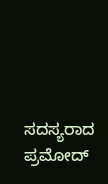ಸದಸ್ಯರಾದ ಪ್ರಮೋದ್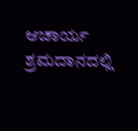ಆಚಾರ್ಯ ಶ್ರಮದಾನದಲ್ಲಿ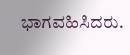ಭಾಗವಹಿಸಿದರು.